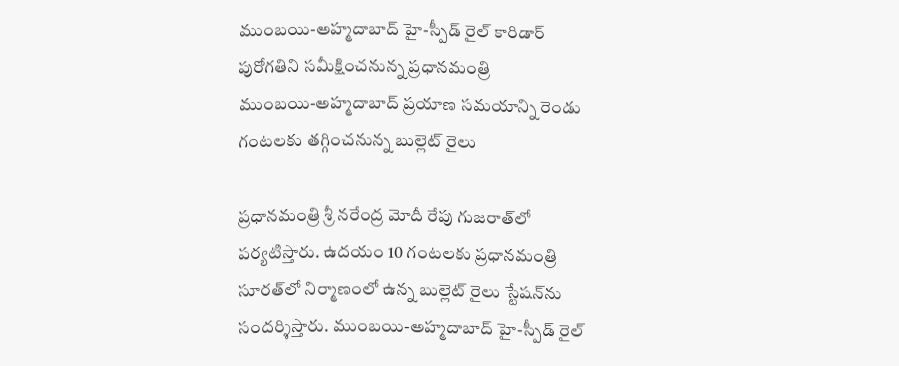ముంబయి-అహ్మదాబాద్ హై-స్పీడ్ రైల్ కారిడార్ పురోగతిని సమీక్షించనున్న ప్రధానమంత్రి
ముంబయి-అహ్మదాబాద్ ప్రయాణ సమయాన్ని రెండు గంటలకు తగ్గించనున్న బుల్లెట్ రైలు

ప్రధానమంత్రి శ్రీ నరేంద్ర మోదీ రేపు గుజరాత్‌లో పర్యటిస్తారు. ఉదయం 10 గంటలకు ప్రధానమంత్రి సూరత్‌లో నిర్మాణంలో ఉన్న బుల్లెట్ రైలు స్టేషన్‌ను సందర్శిస్తారు. ముంబయి-అహ్మదాబాద్ హై-స్పీడ్ రైల్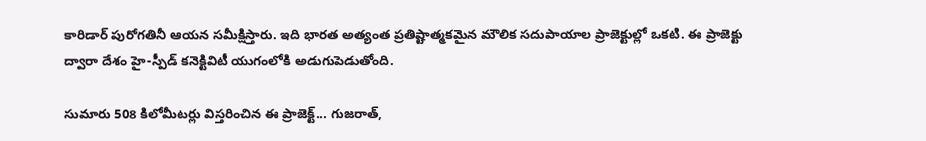కారిడార్ పురోగతినీ ఆయన సమీక్షిస్తారు. ఇది భారత అత్యంత ప్రతిష్టాత్మకమైన మౌలిక సదుపాయాల ప్రాజెక్టుల్లో ఒకటి. ఈ ప్రాజెక్టు ద్వారా దేశం హై-స్పీడ్ కనెక్టివిటీ యుగంలోకి అడుగుపెడుతోంది.

సుమారు 508 కిలోమీటర్లు విస్తరించిన ఈ ప్రాజెక్ట్... గుజరాత్,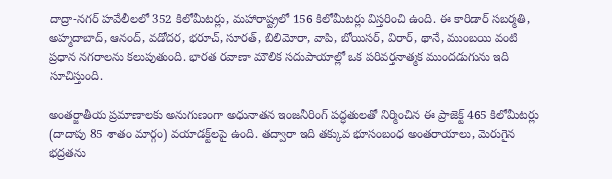దాద్రా-నగర్ హవేలీలలో 352 కిలోమీటర్లు, మహారాష్ట్రలో 156 కిలోమీటర్లు విస్తరించి ఉంది. ఈ కారిడార్ సబర్మతి, అహ్మదాబాద్, ఆనంద్, వడోదర, భరూచ్, సూరత్, బిలిమోరా, వాపి, బోయిసర్, విరార్, థానే, ముంబయి వంటి ప్రధాన నగరాలను కలుపుతుంది. భారత రవాణా మౌలిక సదుపాయాల్లో ఒక పరివర్తనాత్మక ముందడుగును ఇది సూచిస్తుంది.

అంతర్జాతీయ ప్రమాణాలకు అనుగుణంగా అధునాతన ఇంజనీరింగ్ పద్ధతులతో నిర్మించిన ఈ ప్రాజెక్ట్ 465 కిలోమీటర్లు (దాదాపు 85 శాతం మార్గం) వయాడక్ట్‌లపై ఉంది. తద్వారా ఇది తక్కువ భూసంబంధ అంతరాయాలు, మెరుగైన భద్రతను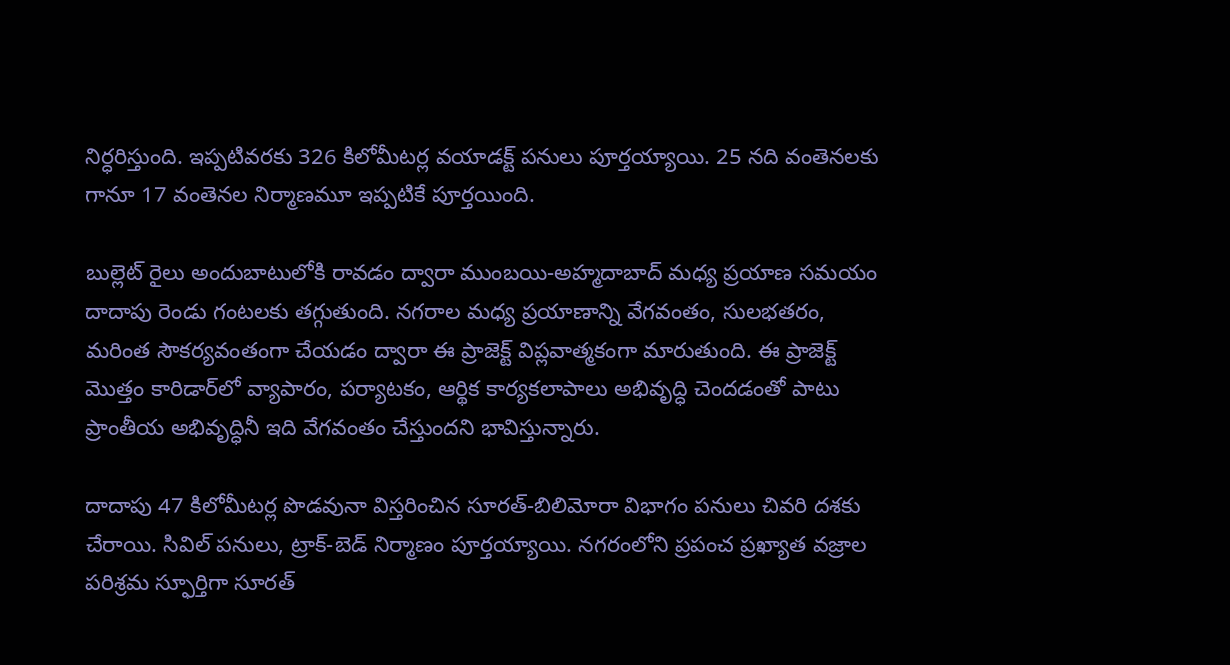నిర్ధరిస్తుంది. ఇప్పటివరకు 326 కిలోమీటర్ల వయాడక్ట్ పనులు పూర్తయ్యాయి. 25 నది వంతెనలకు గానూ 17 వంతెనల నిర్మాణమూ ఇప్పటికే పూర్తయింది.

బుల్లెట్ రైలు అందుబాటులోకి రావడం ద్వారా ముంబయి-అహ్మదాబాద్ మధ్య ప్రయాణ సమయం దాదాపు రెండు గంటలకు తగ్గుతుంది. నగరాల మధ్య ప్రయాణాన్ని వేగవంతం, సులభతరం, మరింత సౌకర్యవంతంగా చేయడం ద్వారా ఈ ప్రాజెక్ట్ విప్లవాత్మకంగా మారుతుంది. ఈ ప్రాజెక్ట్ మొత్తం కారిడార్‌లో వ్యాపారం, పర్యాటకం, ఆర్థిక కార్యకలాపాలు అభివృద్ధి చెందడంతో పాటు ప్రాంతీయ అభివృద్ధినీ ఇది వేగవంతం చేస్తుందని భావిస్తున్నారు.

దాదాపు 47 కిలోమీటర్ల పొడవునా విస్తరించిన సూరత్-బిలిమోరా విభాగం పనులు చివరి దశకు చేరాయి. సివిల్ పనులు, ట్రాక్-బెడ్ నిర్మాణం పూర్తయ్యాయి. నగరంలోని ప్రపంచ ప్రఖ్యాత వజ్రాల పరిశ్రమ స్ఫూర్తిగా సూరత్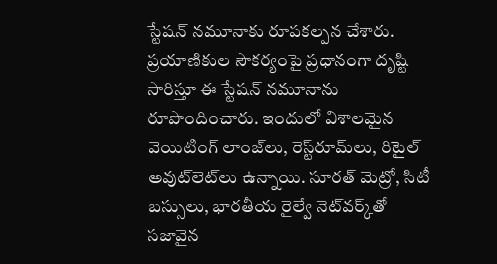స్టేషన్ నమూనాకు రూపకల్పన చేశారు. ప్రయాణికుల సౌకర్యంపై ప్రధానంగా దృష్టి సారిస్తూ ఈ స్టేషన్ నమూనాను రూపొందించారు. ఇందులో విశాలమైన వెయిటింగ్ లాంజ్‌లు, రెస్ట్‌రూమ్‌లు, రిటైల్ అవుట్‌లెట్‌లు ఉన్నాయి. సూరత్ మెట్రో, సిటీ బస్సులు, భారతీయ రైల్వే నెట్‌వర్క్‌తో సజావైన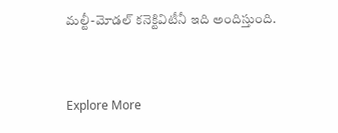మల్టీ-మోడల్ కనెక్టివిటీనీ ఇది అందిస్తుంది.



Explore More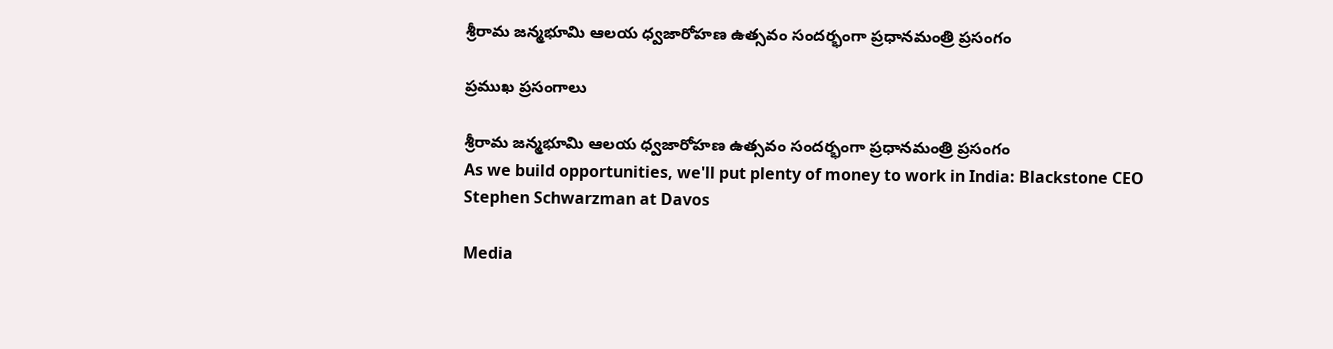శ్రీరామ జన్మభూమి ఆలయ ధ్వజారోహణ ఉత్సవం సందర్భంగా ప్రధానమంత్రి ప్రసంగం

ప్రముఖ ప్రసంగాలు

శ్రీరామ జన్మభూమి ఆలయ ధ్వజారోహణ ఉత్సవం సందర్భంగా ప్రధానమంత్రి ప్రసంగం
As we build opportunities, we'll put plenty of money to work in India: Blackstone CEO Stephen Schwarzman at Davos

Media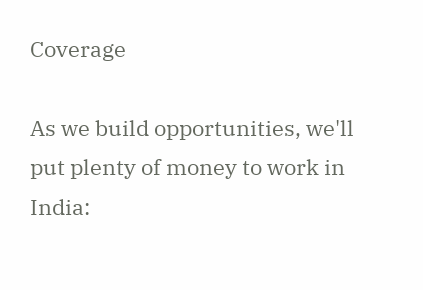Coverage

As we build opportunities, we'll put plenty of money to work in India: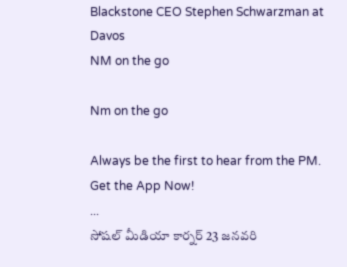Blackstone CEO Stephen Schwarzman at Davos
NM on the go

Nm on the go

Always be the first to hear from the PM. Get the App Now!
...
సోషల్ మీడియా కార్నర్ 23 జనవరి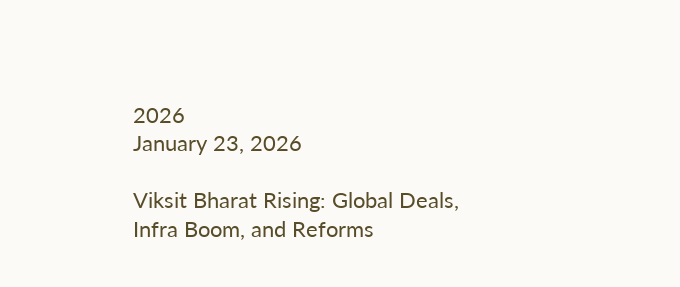2026
January 23, 2026

Viksit Bharat Rising: Global Deals, Infra Boom, and Reforms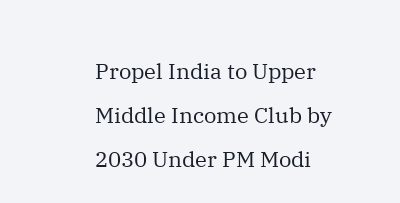Propel India to Upper Middle Income Club by 2030 Under PM Modi